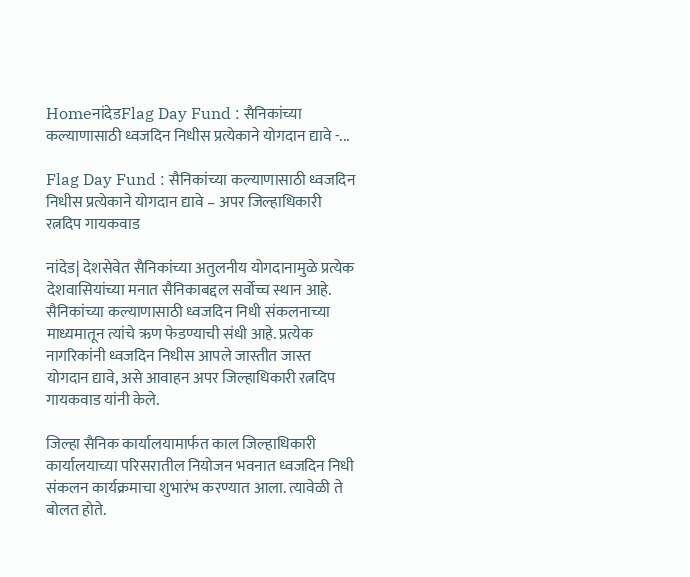HomeनांदेडFlag Day Fund : सैनिकांच्या कल्याणासाठी ध्वजदिन निधीस प्रत्येकाने योगदान द्यावे -...

Flag Day Fund : सैनिकांच्या कल्याणासाठी ध्वजदिन निधीस प्रत्येकाने योगदान द्यावे – अपर जिल्हाधिकारी रत्नदिप गायकवाड

नांदेड| देशसेवेत सैनिकांच्या अतुलनीय योगदानामुळे प्रत्येक देशवासियांच्या मनात सैनिकाबद्दल सर्वोच्च स्थान आहे. सैनिकांच्या कल्याणासाठी ध्वजदिन निधी संकलनाच्या माध्यमातून त्यांचे ऋण फेडण्याची संधी आहे. प्रत्येक नागरिकांनी ध्वजदिन निधीस आपले जास्तीत जास्त योगदान द्यावे, असे आवाहन अपर जिल्हाधिकारी रत्नदिप गायकवाड यांनी केले.

जिल्हा सैनिक कार्यालयामार्फत काल जिल्हाधिकारी कार्यालयाच्या परिसरातील नियोजन भवनात ध्वजदिन निधी संकलन कार्यक्रमाचा शुभारंभ करण्यात आला. त्यावेळी ते बोलत होते.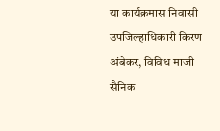या कार्यक्रमास निवासी उपजिल्हाधिकारी किरण अंबेकर, विविध माजी सैनिक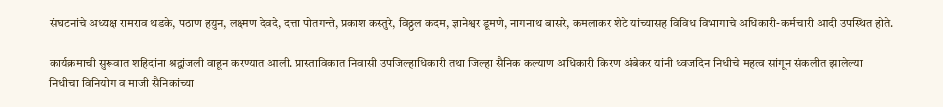संघटनांचे अध्यक्ष रामराव थडके, पठाण हयुन, लक्ष्मण देवदे, दत्ता पोतगन्ते, प्रकाश कस्तुरे, विठ्ठल कदम, ज्ञानेश्वर डूमणे, नागनाथ बासरे, कमलाकर शेटे यांच्यासह विविध विभागाचे अधिकारी-कर्मचारी आदी उपस्थित होते.

कार्यक्रमाची सुरूवात शहिदांना श्रद्वांजली वाहून करण्यात आली. प्रास्ताविकात निवासी उपजिल्हाधिकारी तथा जिल्हा सैनिक कल्याण अधिकारी किरण अंबेकर यांनी ध्वजदिन निधीचे महत्व सांगून संकलीत झालेल्या निधीचा विनियोग व माजी सैनिकांच्या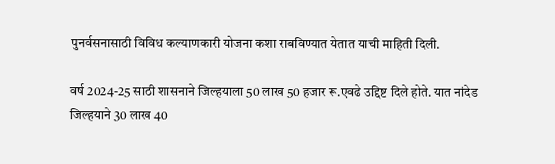पुनर्वसनासाठी विविध कल्याणकारी योजना कशा राबविण्यात येतात याची माहिती दिली.

वर्ष 2024-25 साठी शासनाने जिल्हयाला 50 लाख 50 हजार रू.एवढे उद्दिष्ट दिले होते. यात नांदेड जिल्हयाने 30 लाख 40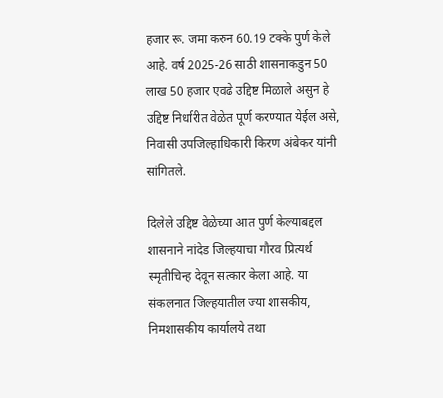हजार रू. जमा करुन 60.19 टक्के पुर्ण केले आहे. वर्ष 2025-26 साठी शासनाकडुन 50 लाख 50 हजार एवढे उद्दिष्ट मिळाले असुन हे उद्दिष्ट निर्धारीत वेळेत पूर्ण करण्यात येईल असे, निवासी उपजिल्हाधिकारी किरण अंबेकर यांनी सांगितले.

दिलेले उद्दिष्ट वेळेच्या आत पुर्ण केल्याबद्दल शासनाने नांदेड जिल्हयाचा गौरव प्रित्यर्थ स्मृतीचिन्ह देवून सत्कार केला आहे. या संकलनात जिल्हयातील ज्या शासकीय, निमशासकीय कार्यालये तथा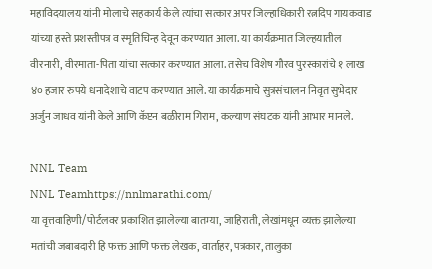महाविदयालय यांनी मोलाचे सहकार्य केले त्यांचा सत्कार अपर जिल्हाधिकारी रत्नदिप गायकवाड यांच्या हस्ते प्रशस्तीपत्र व स्मृतिचिन्ह देवून करण्यात आला. या कार्यक्रमात जिल्हयातील वीरनारी, वीरमाता-पिता यांचा सत्कार करण्यात आला. तसेच विशेष गौरव पुरस्कारांचे १ लाख ४० हजार रुपये धनादेशाचे वाटप करण्यात आले. या कार्यक्रमाचे सुत्रसंचालन निवृत सुभेदार अर्जुन जाधव यांनी केले आणि कॅप्टन बळीराम गिराम, कल्याण संघटक यांनी आभार मानले.

NNL Team
NNL Teamhttps://nnlmarathi.com/
या वृत्तवाहिणी/पोर्टलवर प्रकाशित झालेल्या बातम्या, जाहिराती, लेखांमधून व्यक्त झालेल्या मतांची जबाबदारी हि फक्त आणि फक्त लेखक, वार्ताहर, पत्रकार, तालुका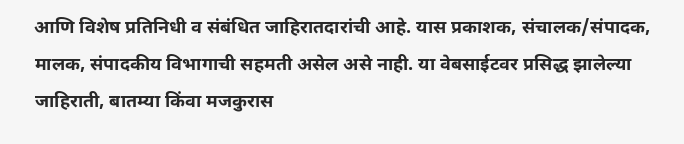आणि विशेष प्रतिनिधी व संबंधित जाहिरातदारांची आहे. यास प्रकाशक, संचालक/संपादक, मालक, संपादकीय विभागाची सहमती असेल असे नाही. या वेबसाईटवर प्रसिद्ध झालेल्या जाहिराती, बातम्या किंवा मजकुरास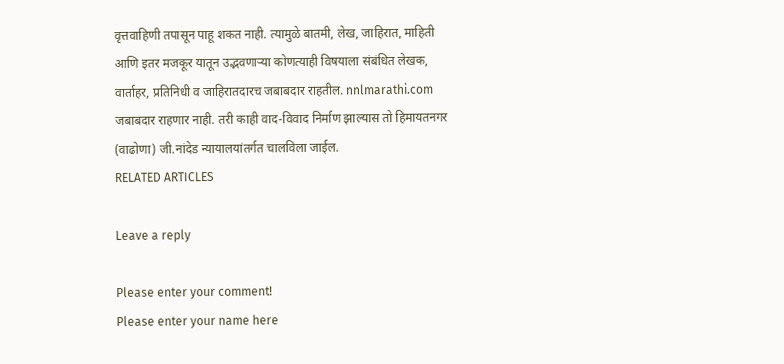वृत्तवाहिणी तपासून पाहू शकत नाही. त्यामुळे बातमी, लेख, जाहिरात, माहिती आणि इतर मजकूर यातून उद्भवणाऱ्या कोणत्याही विषयाला संबंधित लेखक, वार्ताहर, प्रतिनिधी व जाहिरातदारच जबाबदार राहतील. nnlmarathi.com जबाबदार राहणार नाही. तरी काही वाद-विवाद निर्माण झाल्यास तो हिमायतनगर (वाढोणा) जी.नांदेड न्यायालयांतर्गत चालविला जाईल.
RELATED ARTICLES

Leave a reply

Please enter your comment!
Please enter your name here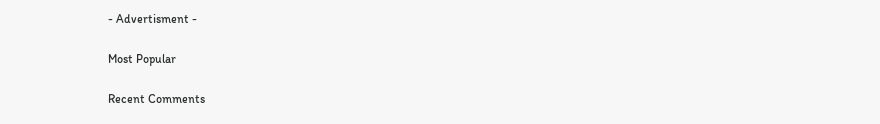- Advertisment -

Most Popular

Recent Comments